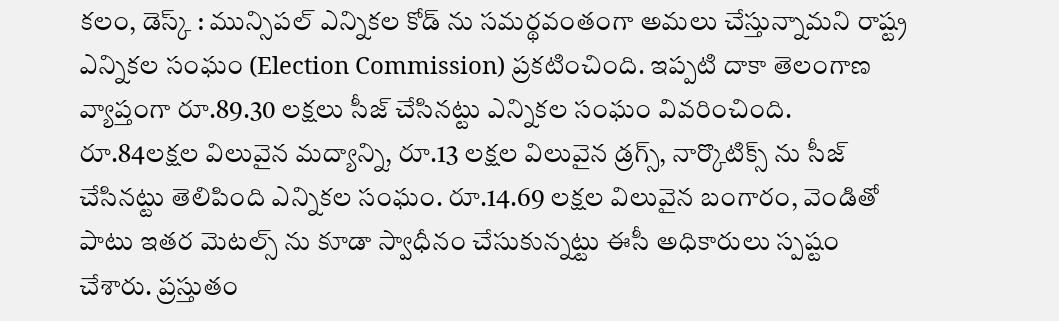కలం, డెస్క్ : మున్సిపల్ ఎన్నికల కోడ్ ను సమర్థవంతంగా అమలు చేస్తున్నామని రాష్ట్ర ఎన్నికల సంఘం (Election Commission) ప్రకటించింది. ఇప్పటి దాకా తెలంగాణ వ్యాప్తంగా రూ.89.30 లక్షలు సీజ్ చేసినట్టు ఎన్నికల సంఘం వివరించింది. రూ.84లక్షల విలువైన మద్యాన్ని, రూ.13 లక్షల విలువైన డ్రగ్స్, నార్కొటిక్స్ ను సీజ్ చేసినట్టు తెలిపింది ఎన్నికల సంఘం. రూ.14.69 లక్షల విలువైన బంగారం, వెండితో పాటు ఇతర మెటల్స్ ను కూడా స్వాధీనం చేసుకున్నట్టు ఈసీ అధికారులు స్పష్టం చేశారు. ప్రస్తుతం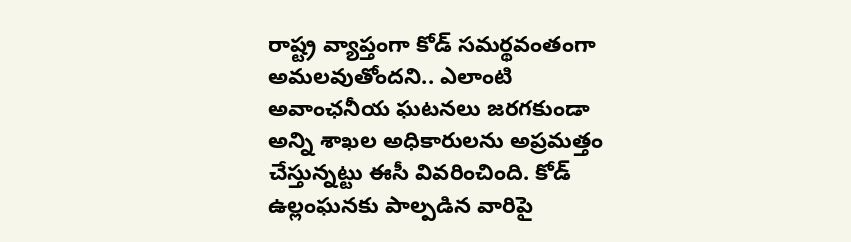రాష్ట్ర వ్యాప్తంగా కోడ్ సమర్థవంతంగా అమలవుతోందని.. ఎలాంటి అవాంఛనీయ ఘటనలు జరగకుండా అన్ని శాఖల అధికారులను అప్రమత్తం చేస్తున్నట్టు ఈసీ వివరించింది. కోడ్ ఉల్లంఘనకు పాల్పడిన వారిపై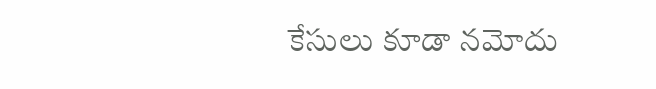కేసులు కూడా నమోదు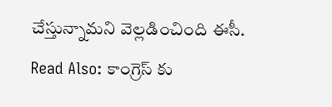చేస్తున్నామని వెల్లడించింది ఈసీ.
Read Also: కాంగ్రెస్ కు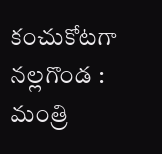కంచుకోటగా నల్లగొండ : మంత్రి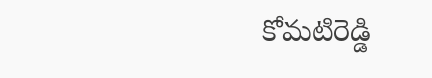కోమటిరెడ్డి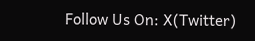Follow Us On: X(Twitter)